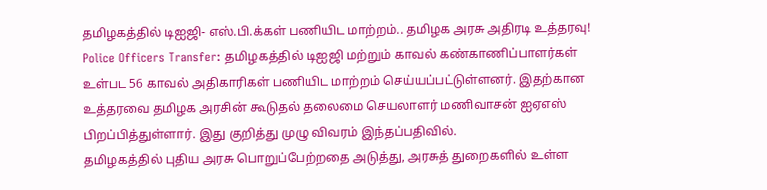தமிழகத்தில் டிஐஜி- எஸ்.பி.க்கள் பணியிட மாற்றம்.. தமிழக அரசு அதிரடி உத்தரவு!
Police Officers Transfer: தமிழகத்தில் டிஐஜி மற்றும் காவல் கண்காணிப்பாளர்கள் உள்பட 56 காவல் அதிகாரிகள் பணியிட மாற்றம் செய்யப்பட்டுள்ளனர். இதற்கான உத்தரவை தமிழக அரசின் கூடுதல் தலைமை செயலாளர் மணிவாசன் ஐஏஎஸ் பிறப்பித்துள்ளார். இது குறித்து முழு விவரம் இந்தப்பதிவில்.
தமிழகத்தில் புதிய அரசு பொறுப்பேற்றதை அடுத்து, அரசுத் துறைகளில் உள்ள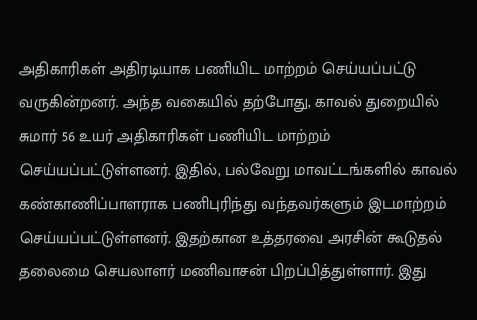அதிகாரிகள் அதிரடியாக பணியிட மாற்றம் செய்யப்பட்டு வருகின்றனர். அந்த வகையில் தற்போது, காவல் துறையில் சுமார் 56 உயர் அதிகாரிகள் பணியிட மாற்றம் செய்யப்பட்டுள்ளனர். இதில், பல்வேறு மாவட்டங்களில் காவல் கண்காணிப்பாளராக பணிபுரிந்து வந்தவர்களும் இடமாற்றம் செய்யப்பட்டுள்ளனர். இதற்கான உத்தரவை அரசின் கூடுதல் தலைமை செயலாளர் மணிவாசன் பிறப்பித்துள்ளார். இது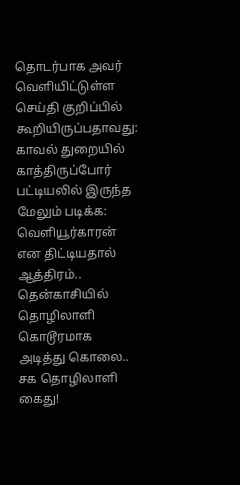தொடர்பாக அவர் வெளியிட்டுள்ள செய்தி குறிப்பில் கூறியிருப்பதாவது: காவல் துறையில் காத்திருப்போர் பட்டியலில் இருந்த
மேலும் படிக்க: வெளியூர்காரன் என திட்டியதால் ஆத்திரம்.. தென்காசியில் தொழிலாளி கொடூரமாக அடித்து கொலை.. சக தொழிலாளி கைது!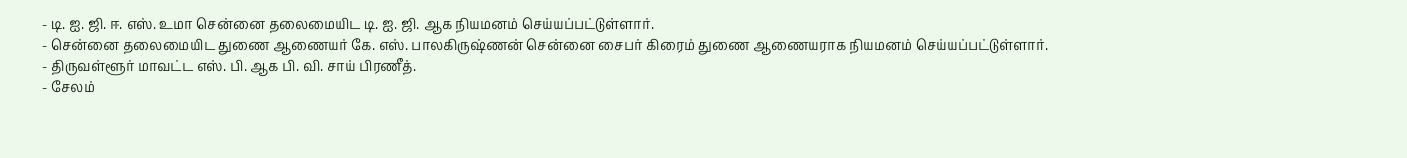- டி. ஐ. ஜி. ஈ. எஸ். உமா சென்னை தலைமையிட டி. ஐ. ஜி. ஆக நியமனம் செய்யப்பட்டுள்ளார்.
- சென்னை தலைமையிட துணை ஆணையர் கே. எஸ். பாலகிருஷ்ணன் சென்னை சைபர் கிரைம் துணை ஆணையராக நியமனம் செய்யப்பட்டுள்ளார்.
- திருவள்ளூர் மாவட்ட எஸ். பி. ஆக பி. வி. சாய் பிரணீத்.
- சேலம்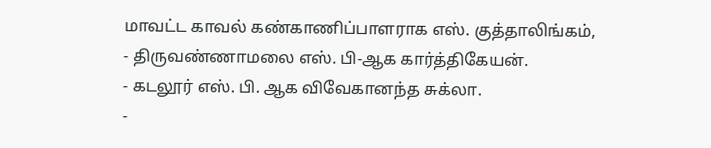மாவட்ட காவல் கண்காணிப்பாளராக எஸ். குத்தாலிங்கம்,
- திருவண்ணாமலை எஸ். பி-ஆக கார்த்திகேயன்.
- கடலூர் எஸ். பி. ஆக விவேகானந்த சுக்லா.
-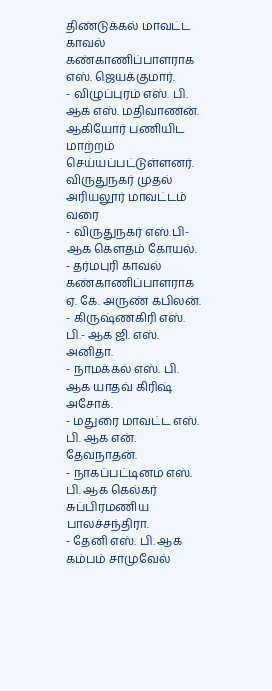திண்டுக்கல் மாவட்ட காவல் கண்காணிப்பாளராக எஸ். ஜெயக்குமார்.
- விழுப்புரம் எஸ். பி. ஆக எஸ். மதிவாணன். ஆகியோர் பணியிட மாற்றம் செய்யப்பட்டுள்ளனர்.
விருதுநகர் முதல் அரியலூர் மாவட்டம் வரை
- விருதுநகர் எஸ்.பி- ஆக கௌதம் கோயல்.
- தர்மபுரி காவல் கண்காணிப்பாளராக ஏ. கே. அருண் கபிலன்.
- கிருஷ்ணகிரி எஸ். பி.- ஆக ஜி. எஸ். அனிதா.
- நாமக்கல் எஸ். பி. ஆக யாதவ் கிரிஷ் அசோக்.
- மதுரை மாவட்ட எஸ். பி. ஆக என். தேவநாதன்.
- நாகப்பட்டினம் எஸ். பி. ஆக கெல்கர் சுப்பிரமணிய பாலச்சந்திரா.
- தேனி எஸ். பி. ஆக கம்பம் சாமுவேல்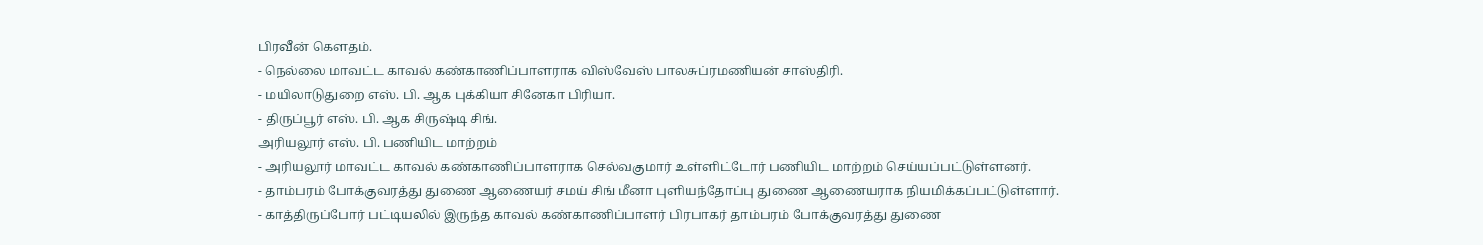பிரவீன் கௌதம்.
- நெல்லை மாவட்ட காவல் கண்காணிப்பாளராக விஸ்வேஸ் பாலசுப்ரமணியன் சாஸ்திரி.
- மயிலாடுதுறை எஸ். பி. ஆக புக்கியா சினேகா பிரியா.
- திருப்பூர் எஸ். பி. ஆக சிருஷ்டி சிங்.
அரியலூர் எஸ். பி. பணியிட மாற்றம்
- அரியலூர் மாவட்ட காவல் கண்காணிப்பாளராக செல்வகுமார் உள்ளிட்டோர் பணியிட மாற்றம் செய்யப்பட்டுள்ளனர்.
- தாம்பரம் போக்குவரத்து துணை ஆணையர் சமய் சிங் மீனா புளியந்தோப்பு துணை ஆணையராக நியமிக்கப்பட்டுள்ளார்.
- காத்திருப்போர் பட்டியலில் இருந்த காவல் கண்காணிப்பாளர் பிரபாகர் தாம்பரம் போக்குவரத்து துணை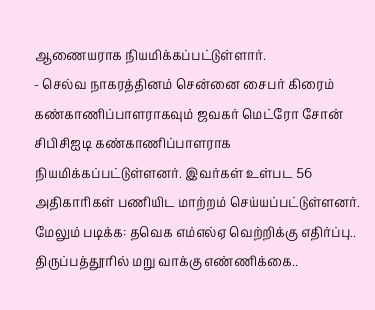ஆணையராக நியமிக்கப்பட்டுள்ளார்.
- செல்வ நாகரத்தினம் சென்னை சைபர் கிரைம் கண்காணிப்பாளராகவும் ஜவகர் மெட்ரோ சோன் சிபிசிஐடி கண்காணிப்பாளராக நியமிக்கப்பட்டுள்ளனர். இவர்கள் உள்பட 56 அதிகாரிகள் பணியிட மாற்றம் செய்யப்பட்டுள்ளனர்.
மேலும் படிக்க: தவெக எம்எல்ஏ வெற்றிக்கு எதிர்ப்பு.. திருப்பத்தூரில் மறு வாக்கு எண்ணிக்கை..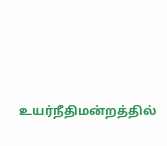உயர்நீதிமன்றத்தில்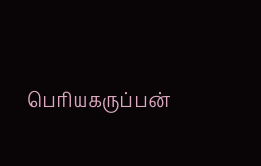பெரியகருப்பன்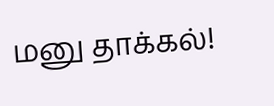மனு தாக்கல்!